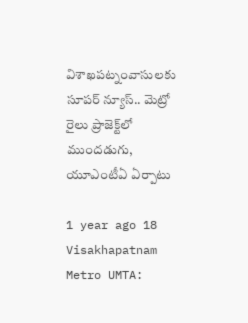విశాఖపట్నంవాసులకు సూపర్ న్యూస్.. మెట్రో రైలు ప్రాజెక్ట్‌లో ముందడుగు, యూఎంటీఏ ఏర్పాటు

1 year ago 18
Visakhapatnam Metro UMTA: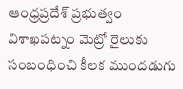ఆంధ్రప్రదేశ్ ప్రభుత్వం విశాఖపట్నం మెట్రో రైలుకు సంబంధించి కీలక ముందడుగు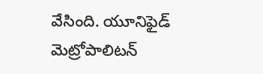వేసింది. యూనిఫైడ్‌ మెట్రోపాలిటన్‌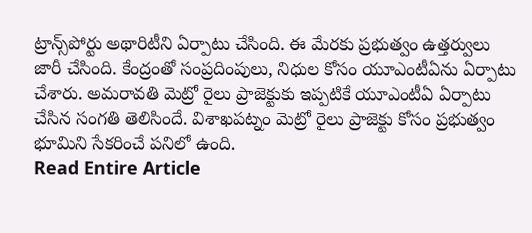ట్రాన్స్‌పోర్టు అథారిటీని ఏర్పాటు చేసింది. ఈ మేరకు ప్రభుత్వం ఉత్తర్వులు జారీ చేసింది. కేంద్రంతో సంప్రదింపులు, నిధుల కోసం యూఎంటీఏను ఏర్పాటు చేశారు. అమరావతి మెట్రో రైలు ప్రాజెక్టుకు ఇప్పటికే యూఎంటీఏ ఏర్పాటు చేసిన సంగతి తెలిసిందే. విశాఖపట్నం మెట్రో రైలు ప్రాజెక్టు కోసం ప్రభుత్వం భూమిని సేకరించే పనిలో ఉంది.
Read Entire Article